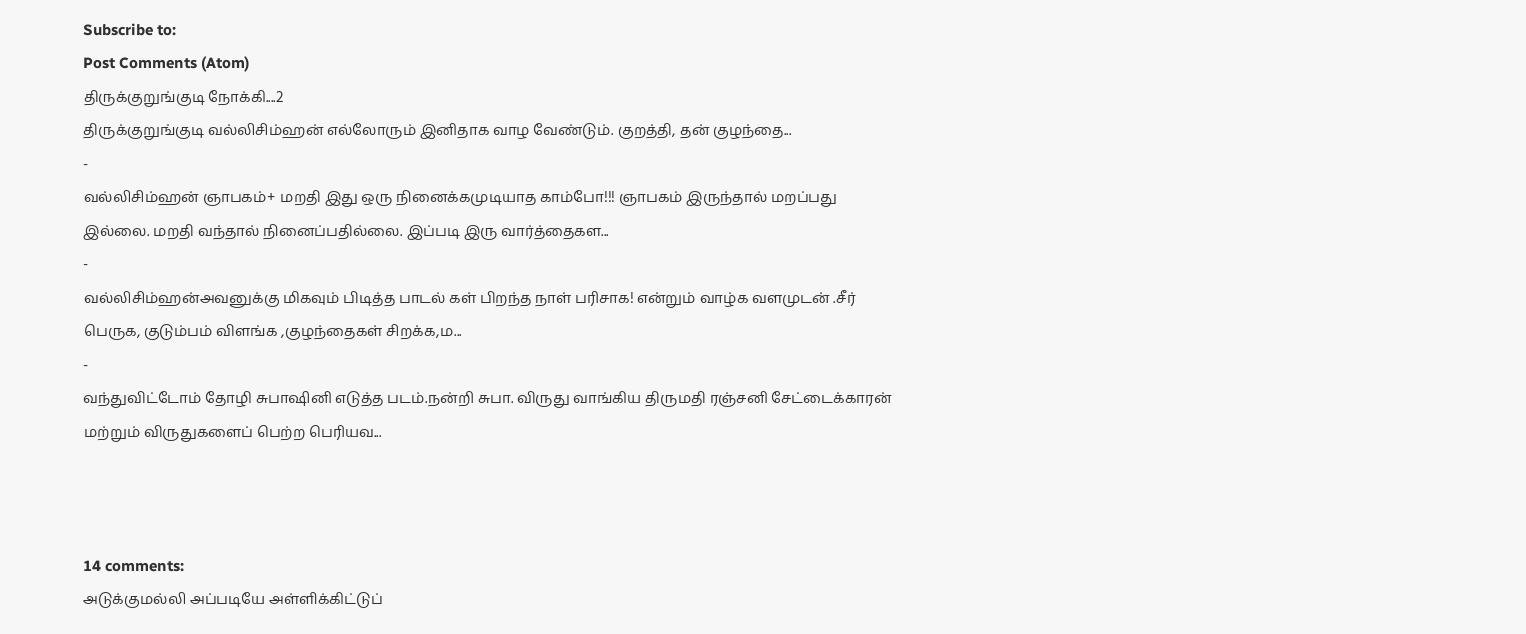Subscribe to:
Post Comments (Atom)
திருக்குறுங்குடி நோக்கி....2
திருக்குறுங்குடி வல்லிசிம்ஹன் எல்லோரும் இனிதாக வாழ வேண்டும். குறத்தி, தன் குழந்தை...
-
வல்லிசிம்ஹன் ஞாபகம்+ மறதி இது ஒரு நினைக்கமுடியாத காம்போ!!! ஞாபகம் இருந்தால் மறப்பது இல்லை. மறதி வந்தால் நினைப்பதில்லை. இப்படி இரு வார்த்தைகள...
-
வல்லிசிம்ஹன்அவனுக்கு மிகவும் பிடித்த பாடல் கள் பிறந்த நாள் பரிசாக! என்றும் வாழ்க வளமுடன் .சீர் பெருக, குடும்பம் விளங்க ,குழந்தைகள் சிறக்க,ம...
-
வந்துவிட்டோம் தோழி சுபாஷினி எடுத்த படம்.நன்றி சுபா. விருது வாங்கிய திருமதி ரஞ்சனி சேட்டைக்காரன் மற்றும் விருதுகளைப் பெற்ற பெரியவ...



14 comments:
அடுக்குமல்லி அப்படியே அள்ளிக்கிட்டுப்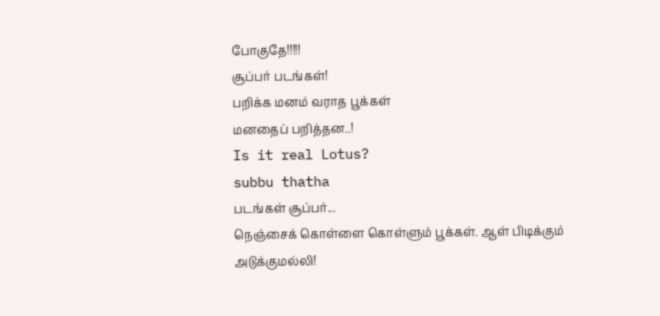போகுதே!!!!!
சூப்பர் படங்கள்!
பறிக்க மனம் வராத பூக்கள்
மனதைப் பறித்தன..!
Is it real Lotus?
subbu thatha
படங்கள் சூப்பர்...
நெஞ்சைக் கொள்ளை கொள்ளும் பூக்கள். ஆள் பிடிக்கும் அடுக்குமல்லி!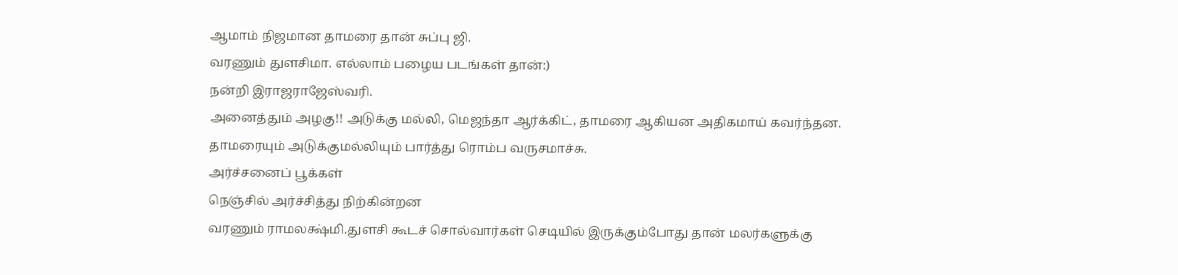ஆமாம் நிஜமான தாமரை தான் சுப்பு ஜி.
வரணும் துளசிமா. எல்லாம் பழைய படங்கள் தான்:)
நன்றி இராஜராஜேஸ்வரி.
அனைத்தும் அழகு!! அடுக்கு மல்லி, மெஜந்தா ஆர்க்கிட், தாமரை ஆகியன அதிகமாய் கவர்ந்தன.
தாமரையும் அடுக்குமல்லியும் பார்த்து ரொம்ப வருசமாச்சு.
அர்ச்சனைப் பூக்கள்
நெஞ்சில் அர்ச்சித்து நிற்கின்றன
வரணும் ராமலக்ஷ்மி.துளசி கூடச் சொல்வார்கள் செடியில் இருக்கும்போது தான் மலர்களுக்கு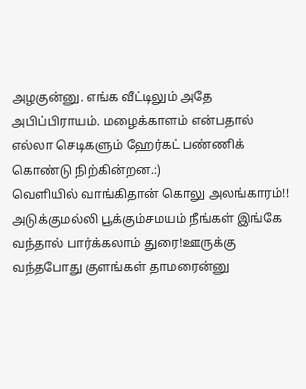அழகுன்னு. எங்க வீட்டிலும் அதே அபிப்பிராயம். மழைக்காளம் என்பதால் எல்லா செடிகளும் ஹேர்கட் பண்ணிக் கொண்டு நிற்கின்றன.:)
வெளியில் வாங்கிதான் கொலு அலங்காரம்!!
அடுக்குமல்லி பூக்கும்சமயம் நீங்கள் இங்கே வந்தால் பார்க்கலாம் துரை!ஊருக்கு வந்தபோது குளங்கள் தாமரைன்னு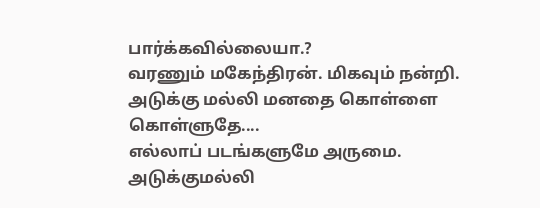பார்க்கவில்லையா.?
வரணும் மகேந்திரன். மிகவும் நன்றி.
அடுக்கு மல்லி மனதை கொள்ளை கொள்ளுதே....
எல்லாப் படங்களுமே அருமை.
அடுக்குமல்லி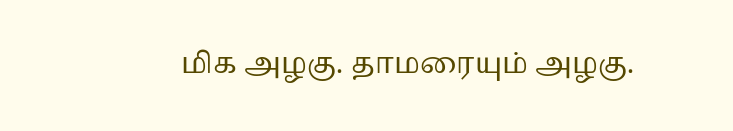மிக அழகு. தாமரையும் அழகு.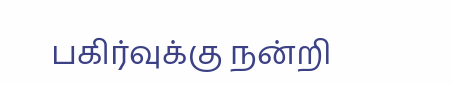பகிர்வுக்கு நன்றி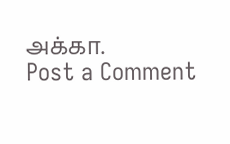அக்கா.
Post a Comment